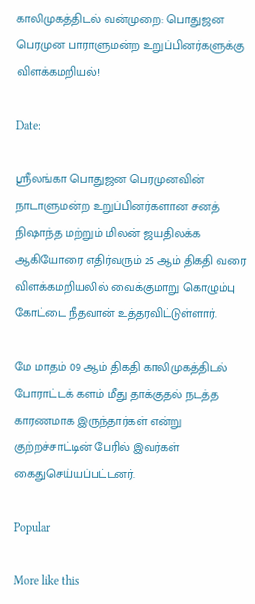காலிமுகத்திடல் வன்முறை: பொதுஜன பெரமுன பாராளுமன்ற உறுப்பினர்களுக்கு விளக்கமறியல்!

Date:

ஸ்ரீலங்கா பொதுஜன பெரமுனவின் நாடாளுமன்ற உறுப்பினர்களான சனத் நிஷாந்த மற்றும் மிலன் ஜயதிலக்க ஆகியோரை எதிர்வரும் 25 ஆம் திகதி வரை விளக்கமறியலில் வைக்குமாறு கொழும்பு கோட்டை நீதவான் உத்தரவிட்டுள்ளார்.

மே மாதம் 09 ஆம் திகதி காலிமுகத்திடல் போராட்டக் களம் மீது தாக்குதல் நடத்த காரணமாக இருந்தார்கள் என்று குற்றச்சாட்டின் பேரில் இவர்கள் கைதுசெய்யப்பட்டனர்.

Popular

More like this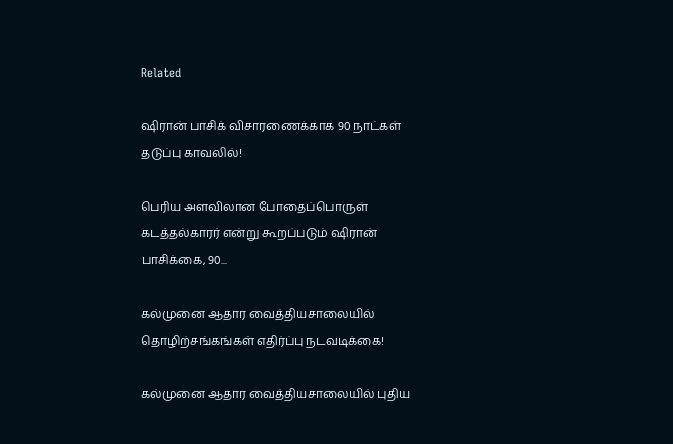Related

ஷிரான் பாசிக் விசாரணைக்காக 90 நாட்கள் தடுப்பு காவலில்!

பெரிய அளவிலான போதைப்பொருள் கடத்தல்காரர் என்று கூறப்படும் ஷிரான் பாசிக்கை, 90...

கல்முனை ஆதார வைத்தியசாலையில் தொழிற்சங்கங்கள் எதிர்ப்பு நடவடிக்கை!

கல்முனை ஆதார வைத்தியசாலையில் புதிய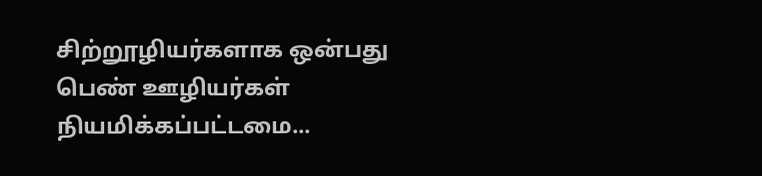சிற்றூழியர்களாக ஒன்பது பெண் ஊழியர்கள் நியமிக்கப்பட்டமை...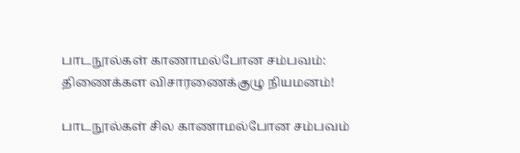பாடநூல்கள் காணாமல்போன சம்பவம்: திணைக்கள விசாரணைக்குழு நியமனம்!

பாடநூல்கள் சில காணாமல்போன சம்பவம்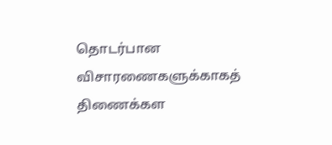தொடர்பான விசாரணைகளுக்காகத் திணைக்கள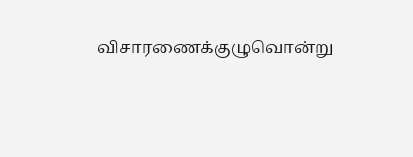விசாரணைக்குழுவொன்று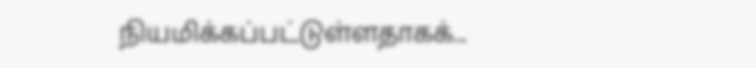நியமிக்கப்பட்டுள்ளதாகக்...